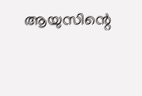ആയുസിന്റെ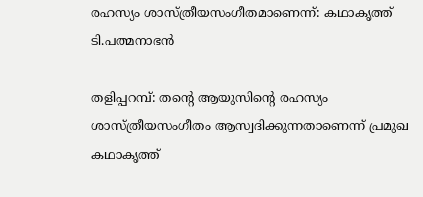രഹസ്യം ശാസ്ത്രീയസംഗീതമാണെന്ന്: കഥാകൃത്ത് ടി.പത്മനാഭന്‍

തളിപ്പറമ്പ്: തന്റെ ആയുസിന്റെ രഹസ്യം ശാസ്ത്രീയസംഗീതം ആസ്വദിക്കുന്നതാണെന്ന് പ്രമുഖ കഥാകൃത്ത്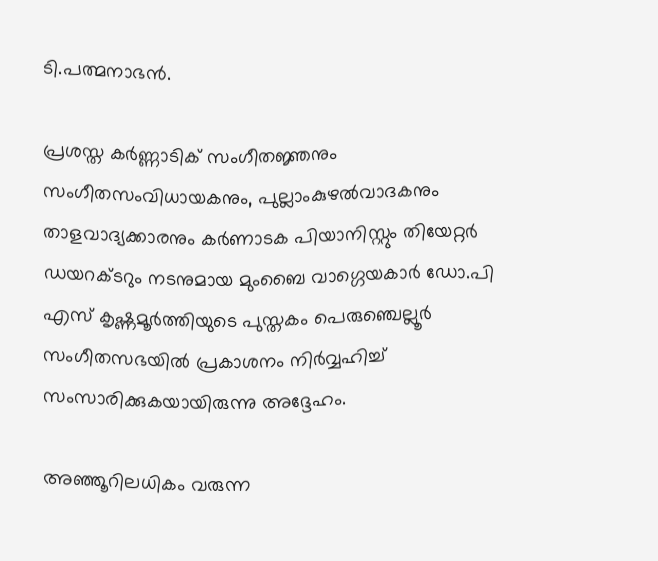ടി.പത്മനാഭന്‍.

പ്രശസ്ത കര്‍ണ്ണാടിക് സംഗീതജ്ഞനും സംഗീതസംവിധായകനും, പുല്ലാംകുഴല്‍വാദകനും താളവാദ്യക്കാരനും കര്‍ണാടക പിയാനിസ്റ്റും തിയേറ്റര്‍ ഡയറക്ടറും നടനുമായ മുംബൈ വാഗ്ഗെയകാര്‍ ഡോ.പി എസ് കൃഷ്ണമൂര്‍ത്തിയുടെ പുസ്തകം പെരുഞ്ചെല്ലൂര്‍ സംഗീതസഭയില്‍ പ്രകാശനം നിര്‍വ്വഹിച്ച് സംസാരിക്കുകയായിരുന്നു അദ്ദേഹം.

അഞ്ഞൂറിലധികം വരുന്ന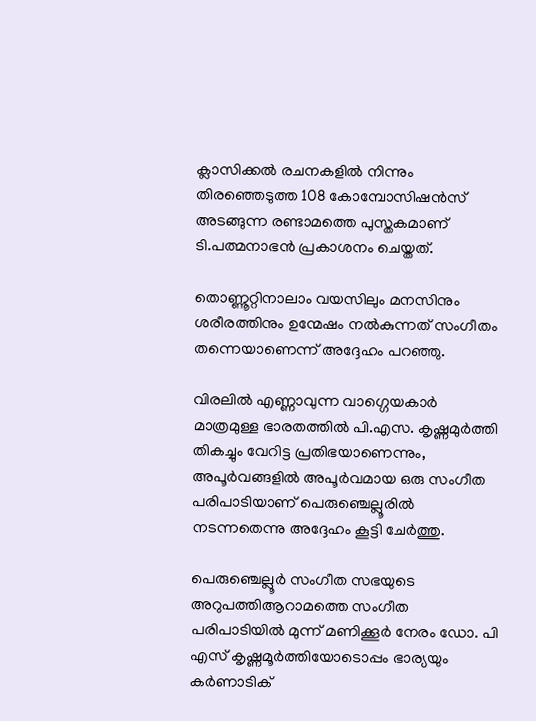ക്ലാസിക്കല്‍ രചനകളില്‍ നിന്നും തിരഞ്ഞെടുത്ത 108 കോമ്പോസിഷന്‍സ് അടങ്ങുന്ന രണ്ടാമത്തെ പുസ്തകമാണ് ടി.പത്മനാഭന്‍ പ്രകാശനം ചെയ്തത്.

തൊണ്ണൂറ്റിനാലാം വയസിലും മനസിനും ശരീരത്തിനും ഉന്മേഷം നല്‍കുന്നത് സംഗീതം തന്നെയാണെന്ന് അദ്ദേഹം പറഞ്ഞു.

വിരലില്‍ എണ്ണാവുന്ന വാഗ്ഗെയകാര്‍ മാത്രമുള്ള ഭാരതത്തില്‍ പി.എസ. കൃഷ്ണമുര്‍ത്തി തികച്ചും വേറിട്ട പ്രതിഭയാണെന്നും, അപൂര്‍വങ്ങളില്‍ അപൂര്‍വമായ ഒരു സംഗീത പരിപാടിയാണ് പെരുഞ്ചെല്ലൂരില്‍ നടന്നതെന്നു അദ്ദേഹം കൂട്ടി ചേര്‍ത്തു.

പെരുഞ്ചെല്ലൂര്‍ സംഗീത സഭയുടെ അറുപത്തിആറാമത്തെ സംഗീത പരിപാടിയില്‍ മുന്ന് മണിക്കൂര്‍ നേരം ഡോ. പി എസ് കൃഷ്ണമൂര്‍ത്തിയോടൊപ്പം ഭാര്യയും കര്‍ണാടിക്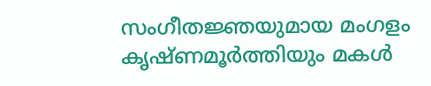സംഗീതജ്ഞയുമായ മംഗളം കൃഷ്ണമൂര്‍ത്തിയും മകള്‍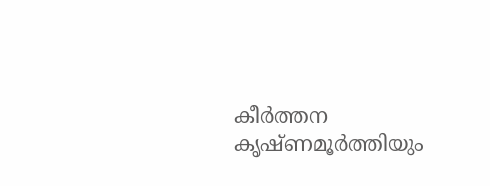കീര്‍ത്തന കൃഷ്ണമൂര്‍ത്തിയും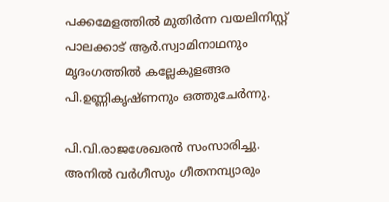പക്കമേളത്തില്‍ മുതിര്‍ന്ന വയലിനിസ്റ്റ് പാലക്കാട് ആര്‍.സ്വാമിനാഥനും മൃദംഗത്തില്‍ കല്ലേകുളങ്ങര പി.ഉണ്ണികൃഷ്ണനും ഒത്തുചേര്‍ന്നു.

പി.വി.രാജശേഖരന്‍ സംസാരിച്ചു. അനില്‍ വര്‍ഗീസും ഗീതനമ്പ്യാരും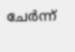ചേര്‍ന്ന്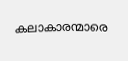കലാകാരന്മാരെ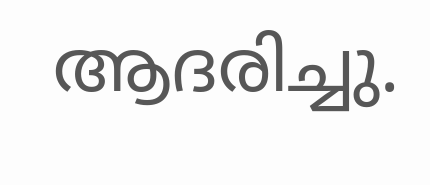ആദരിച്ചു.